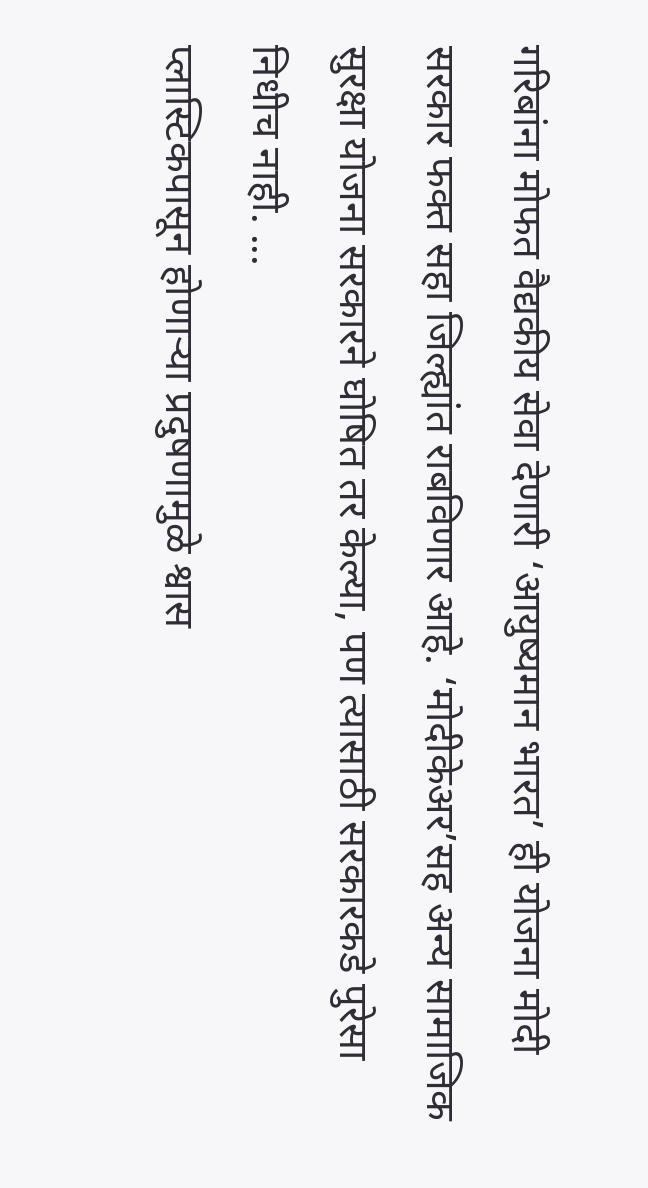गरिबांना मोफत वैद्यकीय सेवा देणारी ‘आयुष्यमान भारत’ ही योजना मोदी सरकार फक्त सहा जिल्ह्यांत राबविणार आहे. ‘मोदीकेअर’सह अन्य सामाजिक सुरक्षा योजना सरकारने घोषित तर केल्या, पण त्यासाठी सरकारकडे पुरेसा निधीच नाही. ...
प्लास्टिकपासून होणाऱ्या प्रदुषणामुळे श्वास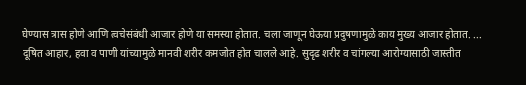घेण्यास त्रास होणे आणि त्वचेसंबंधी आजार होणे या समस्या होतात. चला जाणून घेऊया प्रदुषणामुळे काय मुख्य आजार होतात. ...
दूषित आहार, हवा व पाणी यांच्यामुळे मानवी शरीर कमजोत होत चालले आहे. सुदृढ शरीर व चांगल्या आरोग्यासाठी जास्तीत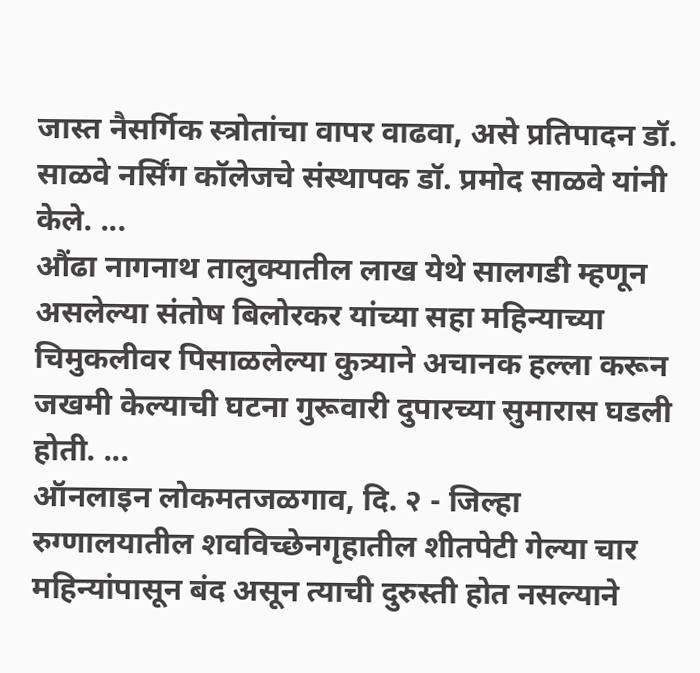जास्त नैसर्गिक स्त्रोतांचा वापर वाढवा, असे प्रतिपादन डॉ. साळवे नर्सिंग कॉलेजचे संस्थापक डॉ. प्रमोद साळवे यांनी केले. ...
औंढा नागनाथ तालुक्यातील लाख येथे सालगडी म्हणून असलेल्या संतोष बिलोरकर यांच्या सहा महिन्याच्या चिमुकलीवर पिसाळलेल्या कुत्र्याने अचानक हल्ला करून जखमी केल्याची घटना गुरूवारी दुपारच्या सुमारास घडली होती. ...
ऑनलाइन लोकमतजळगाव, दि. २ - जिल्हा रुग्णालयातील शवविच्छेनगृहातील शीतपेटी गेल्या चार महिन्यांपासून बंद असून त्याची दुरुस्ती होत नसल्याने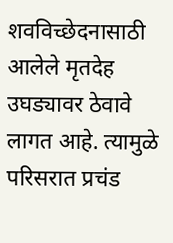शवविच्छेदनासाठी आलेले मृतदेह उघड्यावर ठेवावे लागत आहे. त्यामुळे परिसरात प्रचंड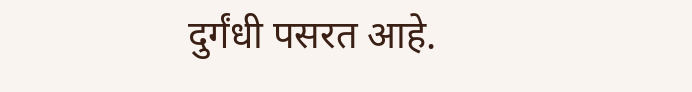दुर्गंधी पसरत आहे.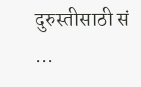दुरुस्तीसाठी सं ...